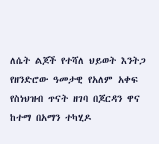ለሴት ልጆች የተሻለ ህይወት እንትጋ
የዘንድሮው ዓመታዊ የአለም አቀፍ የስነህዝብ ጥናት ዘገባ በጆርዳን ዋና ከተማ በአማን ተካሂዶ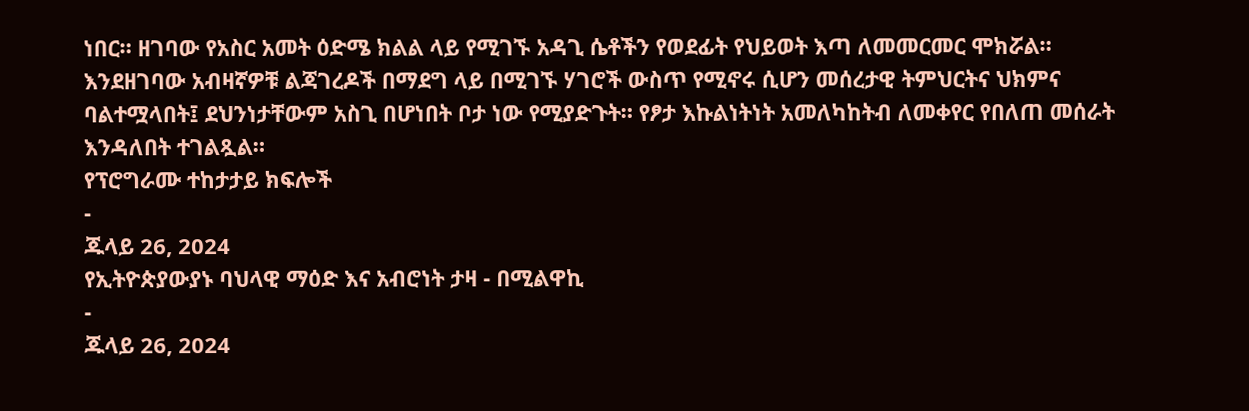ነበር። ዘገባው የአስር አመት ዕድሜ ክልል ላይ የሚገኙ አዳጊ ሴቶችን የወደፊት የህይወት እጣ ለመመርመር ሞክሯል። እንደዘገባው አብዛኛዎቹ ልጃገረዶች በማደግ ላይ በሚገኙ ሃገሮች ውስጥ የሚኖሩ ሲሆን መሰረታዊ ትምህርትና ህክምና ባልተሟላበት፤ ደህንነታቸውም አስጊ በሆነበት ቦታ ነው የሚያድጉት። የፆታ እኩልነትነት አመለካከትብ ለመቀየር የበለጠ መሰራት እንዳለበት ተገልጿል።
የፕሮግራሙ ተከታታይ ክፍሎች
-
ጁላይ 26, 2024
የኢትዮጵያውያኑ ባህላዊ ማዕድ እና አብሮነት ታዛ - በሚልዋኪ
-
ጁላይ 26, 2024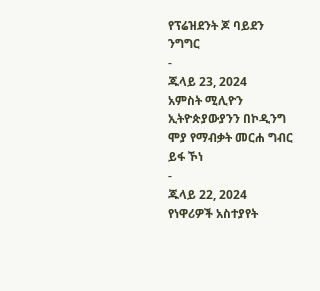የፕሬዝደንት ጆ ባይደን ንግግር
-
ጁላይ 23, 2024
አምስት ሚሊዮን ኢትዮጵያውያንን በኮዲንግ ሞያ የማብቃት መርሐ ግብር ይፋ ኾነ
-
ጁላይ 22, 2024
የነዋሪዎች አስተያየት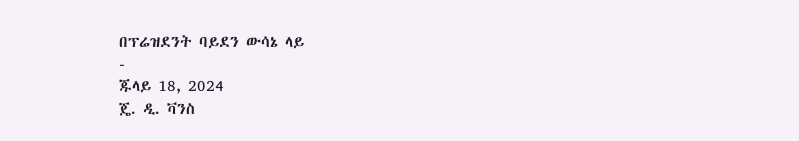በፕሬዝደንት ባይደን ውሳኔ ላይ
-
ጁላይ 18, 2024
ጄ. ዲ. ቫንስ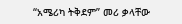“አሜሪካ ትቅደም” መሪ ቃላቸው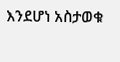እንደሆነ አስታወቁ